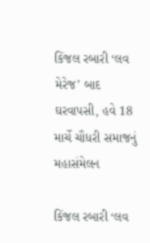કિંજલ રબારી ‘લવ મેરેજ’ બાદ ઘરવાપસી, હવે 18 માર્ચે ચૌધરી સમાજનું મહાસંમેલન

કિંજલ રબારી ‘લવ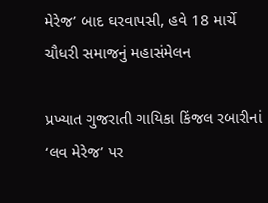મેરેજ’ બાદ ઘરવાપસી, હવે 18 માર્ચે ચૌધરી સમાજનું મહાસંમેલન

પ્રખ્યાત ગુજરાતી ગાયિકા કિંજલ રબારીનાં ‘લવ મેરેજ’ પર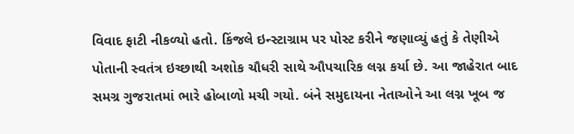વિવાદ ફાટી નીકળ્યો હતો. કિંજલે ઇન્સ્ટાગ્રામ પર પોસ્ટ કરીને જણાવ્યું હતું કે તેણીએ પોતાની સ્વતંત્ર ઇચ્છાથી અશોક ચૌધરી સાથે ઔપચારિક લગ્ન કર્યા છે. આ જાહેરાત બાદ સમગ્ર ગુજરાતમાં ભારે હોબાળો મચી ગયો. બંને સમુદાયના નેતાઓને આ લગ્ન ખૂબ જ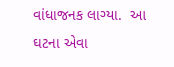વાંધાજનક લાગ્યા.  આ ઘટના એવા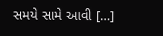સમયે સામે આવી […]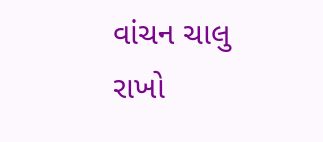વાંચન ચાલુ રાખો